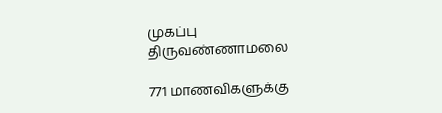முகப்பு
திருவண்ணாமலை

771 மாணவிகளுக்கு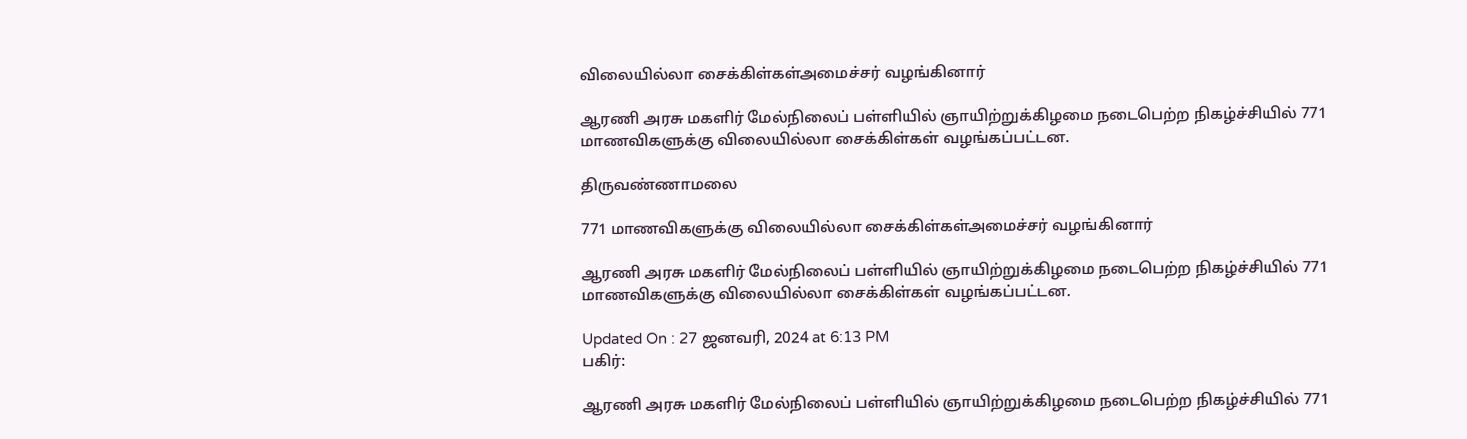விலையில்லா சைக்கிள்கள்அமைச்சர் வழங்கினார்

ஆரணி அரசு மகளிர் மேல்நிலைப் பள்ளியில் ஞாயிற்றுக்கிழமை நடைபெற்ற நிகழ்ச்சியில் 771 மாணவிகளுக்கு விலையில்லா சைக்கிள்கள் வழங்கப்பட்டன.

திருவண்ணாமலை

771 மாணவிகளுக்கு விலையில்லா சைக்கிள்கள்அமைச்சர் வழங்கினார்

ஆரணி அரசு மகளிர் மேல்நிலைப் பள்ளியில் ஞாயிற்றுக்கிழமை நடைபெற்ற நிகழ்ச்சியில் 771 மாணவிகளுக்கு விலையில்லா சைக்கிள்கள் வழங்கப்பட்டன.

Updated On : 27 ஜனவரி, 2024 at 6:13 PM
பகிர்:

ஆரணி அரசு மகளிர் மேல்நிலைப் பள்ளியில் ஞாயிற்றுக்கிழமை நடைபெற்ற நிகழ்ச்சியில் 771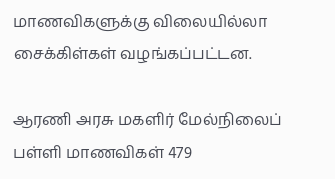மாணவிகளுக்கு விலையில்லா சைக்கிள்கள் வழங்கப்பட்டன.

ஆரணி அரசு மகளிர் மேல்நிலைப் பள்ளி மாணவிகள் 479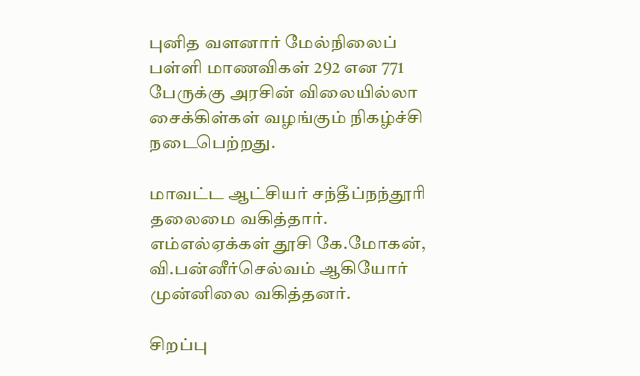புனித வளனார் மேல்நிலைப் பள்ளி மாணவிகள் 292 என 771 பேருக்கு அரசின் விலையில்லா சைக்கிள்கள் வழங்கும் நிகழ்ச்சி நடைபெற்றது.

மாவட்ட ஆட்சியர் சந்தீப்நந்தூரி தலைமை வகித்தார். எம்எல்ஏக்கள் தூசி கே.மோகன், வி.பன்னீர்செல்வம் ஆகியோர் முன்னிலை வகித்தனர்.

சிறப்பு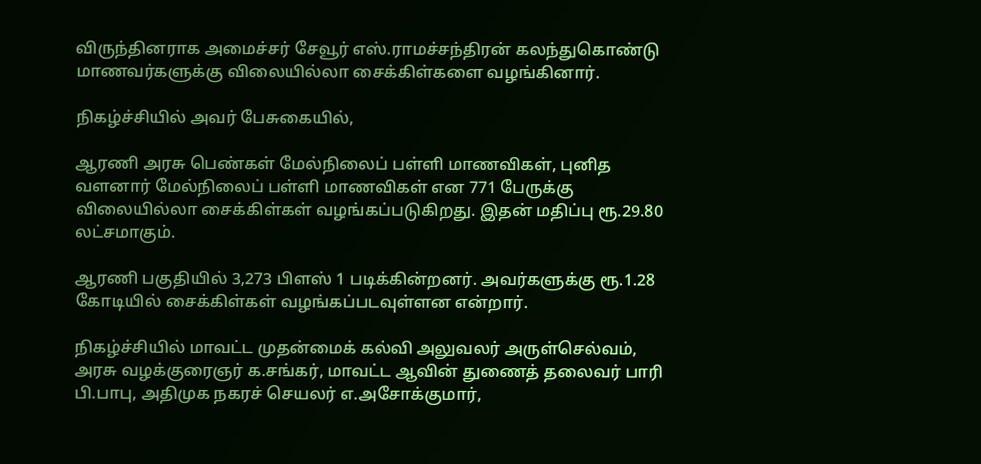விருந்தினராக அமைச்சர் சேவூர் எஸ்.ராமச்சந்திரன் கலந்துகொண்டு மாணவர்களுக்கு விலையில்லா சைக்கிள்களை வழங்கினார்.

நிகழ்ச்சியில் அவர் பேசுகையில்,

ஆரணி அரசு பெண்கள் மேல்நிலைப் பள்ளி மாணவிகள், புனித வளனார் மேல்நிலைப் பள்ளி மாணவிகள் என 771 பேருக்கு விலையில்லா சைக்கிள்கள் வழங்கப்படுகிறது. இதன் மதிப்பு ரூ.29.80 லட்சமாகும்.

ஆரணி பகுதியில் 3,273 பிளஸ் 1 படிக்கின்றனர். அவர்களுக்கு ரூ.1.28 கோடியில் சைக்கிள்கள் வழங்கப்படவுள்ளன என்றார்.

நிகழ்ச்சியில் மாவட்ட முதன்மைக் கல்வி அலுவலர் அருள்செல்வம், அரசு வழக்குரைஞர் க.சங்கர், மாவட்ட ஆவின் துணைத் தலைவர் பாரி பி.பாபு, அதிமுக நகரச் செயலர் எ.அசோக்குமார்,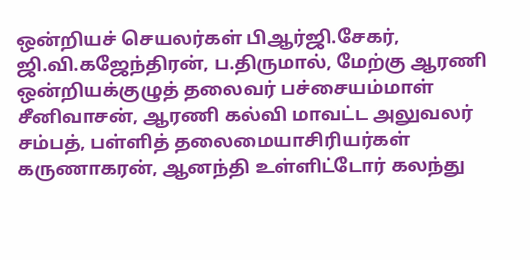ஒன்றியச் செயலர்கள் பிஆர்ஜி.சேகர், ஜி.வி.கஜேந்திரன், ப.திருமால், மேற்கு ஆரணி ஒன்றியக்குழுத் தலைவர் பச்சையம்மாள் சீனிவாசன், ஆரணி கல்வி மாவட்ட அலுவலர் சம்பத், பள்ளித் தலைமையாசிரியர்கள் கருணாகரன், ஆனந்தி உள்ளிட்டோர் கலந்து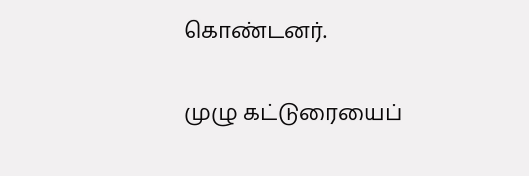கொண்டனர்.

முழு கட்டுரையைப்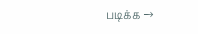படிக்க →